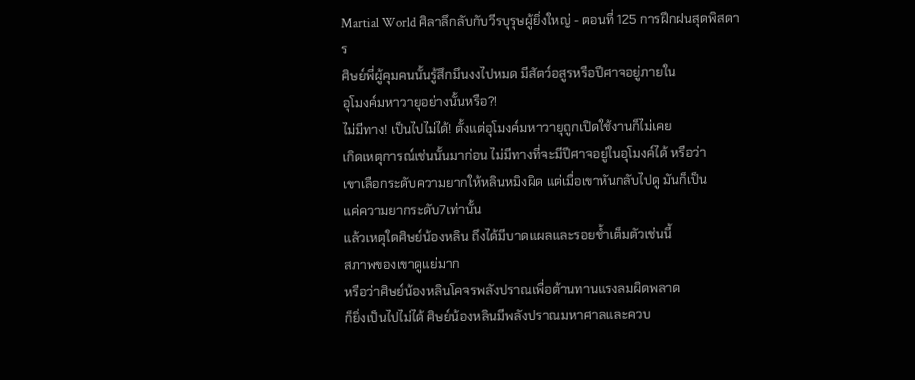Martial World ศิลาลึกลับกับวีรบุรุษผู้ยิ่งใหญ่ - ตอนที่ 125 การฝึกฝนสุดพิสดาร
ศิษย์พี่ผู้คุมคนนั้นรู้สึกมึนงงไปหมด มีสัตว์อสูรหรือปีศาจอยู่ภายใน
อุโมงค์มหาวายุอย่างนั้นหรือ?!
ไม่มีทาง! เป็นไปไม่ได้! ตั้งแต่อุโมงค์มหาวายุถูกเปิดใช้งานก็ไม่เคย
เกิดเหตุการณ์เช่นนั้นมาก่อน ไม่มีทางที่จะมีปีศาจอยู่ในอุโมงค์ได้ หรือว่า
เขาเลือกระดับความยากให้หลินหมิงผิด แต่เมื่อเขาหันกลับไปดู มันก็เป็น
แค่ความยากระดับ7เท่านั้น
แล้วเหตุใดศิษย์น้องหลิน ถึงได้มีบาดแผลและรอยช้ำเต็มตัวเช่นนี้
สภาพของเขาดูแย่มาก
หรือว่าศิษย์น้องหลินโคจรพลังปราณเพื่อต้านทานแรงลมผิดพลาด
ก็ยิ่งเป็นไปไม่ได้ ศิษย์น้องหลินมีพลังปราณมหาศาลและควบ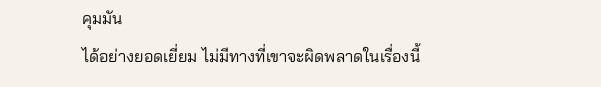คุมมัน
ได้อย่างยอดเยี่ยม ไม่มีทางที่เขาจะผิดพลาดในเรื่องนี้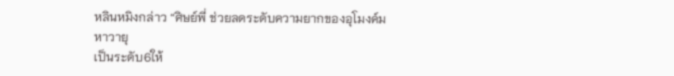หลินหมิงกล่าว “ศิษย์พี่ ช่วยลดระดับความยากของอุโมงค์มหาวายุ
เป็นระดับ6ให้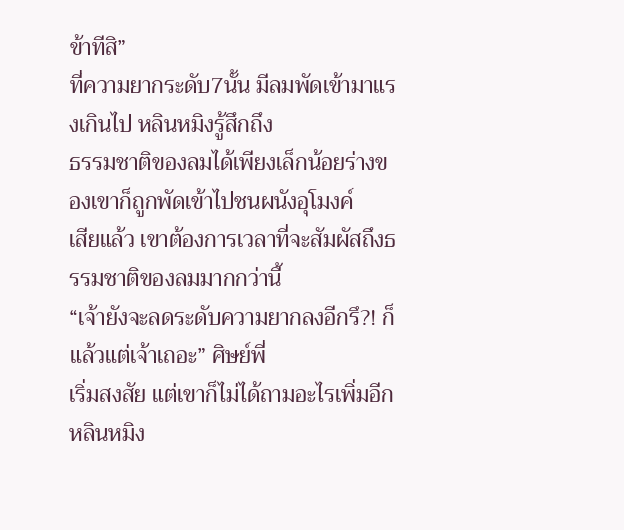ข้าทีสิ”
ที่ความยากระดับ7นั้น มีลมพัดเข้ามาแรงเกินไป หลินหมิงรู้สึกถึง
ธรรมชาติของลมได้เพียงเล็กน้อยร่างของเขาก็ถูกพัดเข้าไปชนผนังอุโมงค์
เสียแล้ว เขาต้องการเวลาที่จะสัมผัสถึงธรรมชาติของลมมากกว่านี้
“เจ้ายังจะลดระดับความยากลงอีกรึ?! ก็แล้วแต่เจ้าเถอะ” ศิษย์พี่
เริ่มสงสัย แต่เขาก็ไม่ได้ถามอะไรเพิ่มอีก
หลินหมิง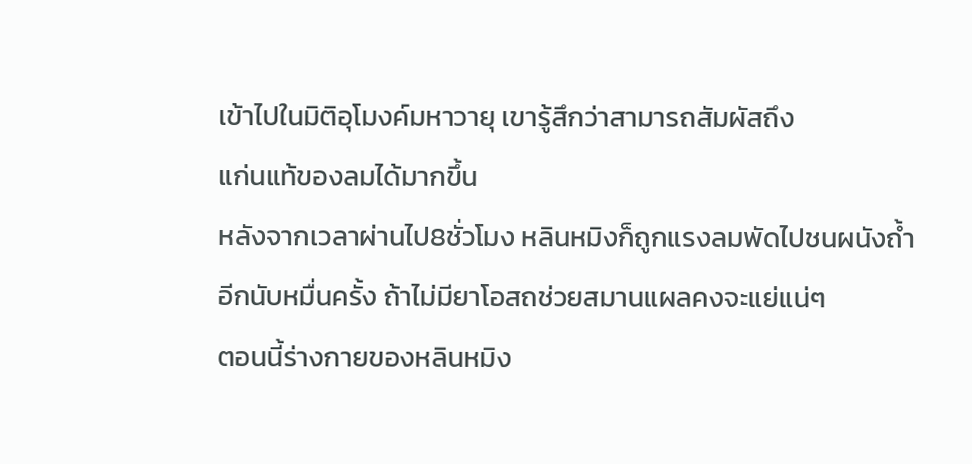เข้าไปในมิติอุโมงค์มหาวายุ เขารู้สึกว่าสามารถสัมผัสถึง
แก่นแท้ของลมได้มากขึ้น
หลังจากเวลาผ่านไป8ชั่วโมง หลินหมิงก็ถูกแรงลมพัดไปชนผนังถ้ำ
อีกนับหมื่นครั้ง ถ้าไม่มียาโอสถช่วยสมานแผลคงจะแย่แน่ๆ
ตอนนี้ร่างกายของหลินหมิง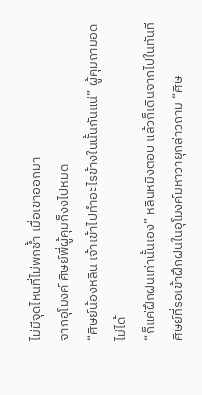ไม่มีจุดไหนที่ไม่พกช้ำ เมื่อเขาออกมา
จากอุโมงค์ ศิษย์พี่ผู้คุมก็งงไปหมด
“ศิษย์น้องหลิน เจ้าเข้าไปทำอะไรข้างในนั้นกันแน่” ผู้คุมถามอด
ไม่ได้
“ก็แค่ฝึกฝนเท่านั้นเอง” หลินหมิงตอบ แล้วก็เดินจากไปในทันที
ศิษย์ที่รอเข้าฝึกฝนในอุโมงค์มหาวายุกล่าวถาม “ศิษ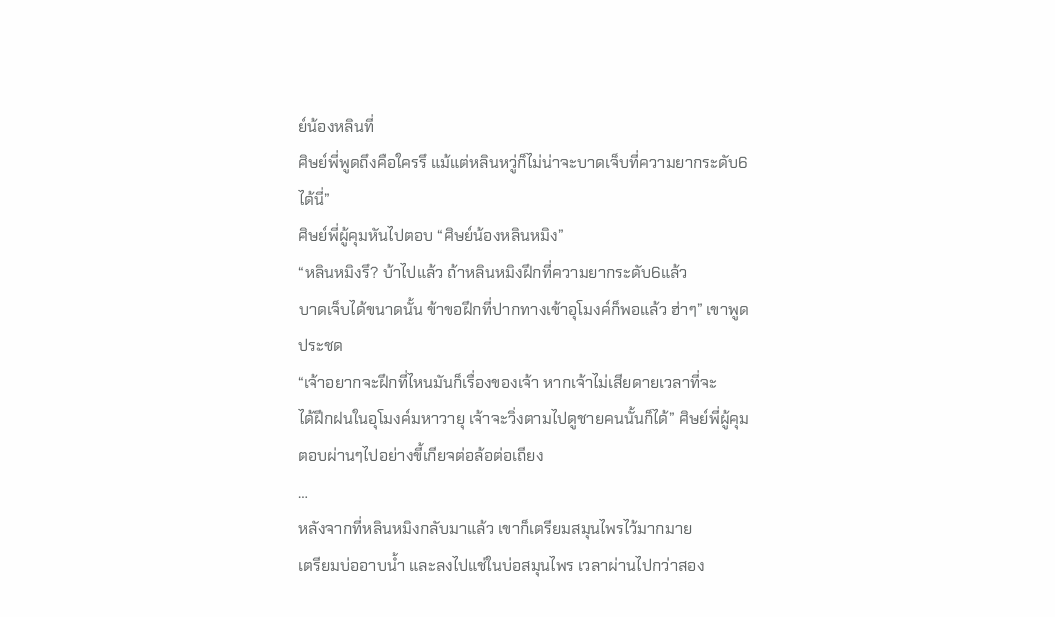ย์น้องหลินที่
ศิษย์พี่พูดถึงคือใครรึ แม้แต่หลินหวู่ก็ไม่น่าจะบาดเจ็บที่ความยากระดับ6
ได้นี่”
ศิษย์พี่ผู้คุมหันไปตอบ “ศิษย์น้องหลินหมิง”
“หลินหมิงรึ? บ้าไปแล้ว ถ้าหลินหมิงฝึกที่ความยากระดับ6แล้ว
บาดเจ็บได้ขนาดนั้น ข้าขอฝึกที่ปากทางเข้าอุโมงค์ก็พอแล้ว ฮ่าๆ” เขาพูด
ประชด
“เจ้าอยากจะฝึกที่ไหนมันก็เรื่องของเจ้า หากเจ้าไม่เสียดายเวลาที่จะ
ได้ฝึกฝนในอุโมงค์มหาวายุ เจ้าจะวิ่งตามไปดูชายคนนั้นก็ได้” ศิษย์พี่ผู้คุม
ตอบผ่านๆไปอย่างขี้เกียจต่อล้อต่อเถียง
…
หลังจากที่หลินหมิงกลับมาแล้ว เขาก็เตรียมสมุนไพรไว้มากมาย
เตรียมบ่ออาบน้ำ และลงไปแช่ในบ่อสมุนไพร เวลาผ่านไปกว่าสอง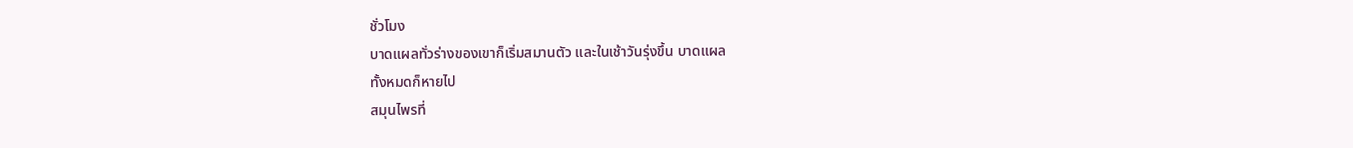ชั่วโมง
บาดแผลทั่วร่างของเขาก็เริ่มสมานตัว และในเช้าวันรุ่งขึ้น บาดแผล
ทั้งหมดก็หายไป
สมุนไพรที่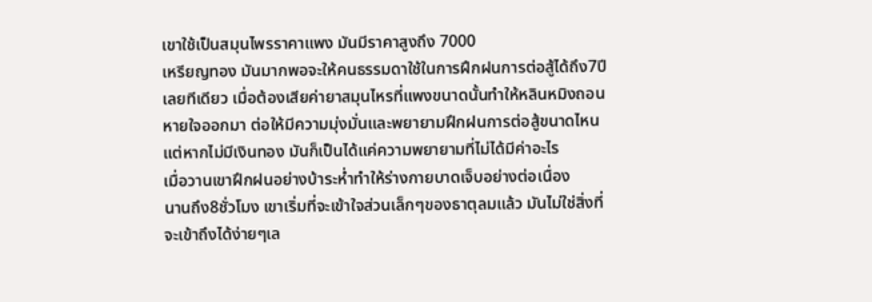เขาใช้เป็นสมุนไพรราคาแพง มันมีราคาสูงถึง 7000
เหรียญทอง มันมากพอจะให้คนธรรมดาใช้ในการฝึกฝนการต่อสู้ได้ถึง7ปี
เลยทีเดียว เมื่อต้องเสียค่ายาสมุนไหรที่แพงขนาดนั้นทำให้หลินหมิงถอน
หายใจออกมา ต่อให้มีความมุ่งมั่นและพยายามฝึกฝนการต่อสู้ขนาดไหน
แต่หากไม่มีเงินทอง มันก็เป็นได้แค่ความพยายามที่ไม่ได้มีค่าอะไร
เมื่อวานเขาฝึกฝนอย่างบ้าระห่ำทำให้ร่างกายบาดเจ็บอย่างต่อเนื่อง
นานถึง8ชั่วโมง เขาเริ่มที่จะเข้าใจส่วนเล็กๆของธาตุลมแล้ว มันไม่ใช่สิ่งที่
จะเข้าถึงได้ง่ายๆเล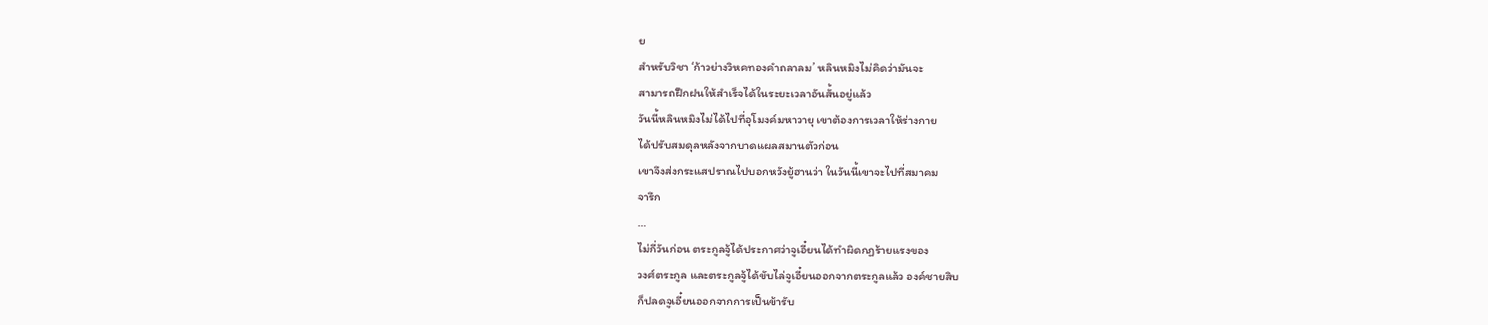ย
สำหรับวิชา ‘ก้าวย่างวิหคทองคำถลาลม’ หลินหมิงไม่คิดว่ามันจะ
สามารถฝึกฝนให้สำเร็จได้ในระยะเวลาอันสั้นอยู่แล้ว
วันนี้หลินหมิงไม่ได้ไปที่อุโมงค์มหาวายุ เขาต้องการเวลาให้ร่างกาย
ได้ปรับสมดุลหลังจากบาดแผลสมานตัวก่อน
เขาจึงส่งกระแสปราณไปบอกหวังยู้ฮานว่า ในวันนี้เขาจะไปที่สมาคม
จารึก
…
ไม่กี่วันก่อน ตระกูลจู้ได้ประกาศว่าจูเอี๋ยนได้ทำผิดกฏร้ายแรงของ
วงศ์ตระกูล และตระกูลจู้ได้ขับไล่จูเอี๋ยนออกจากตระกูลแล้ว องค์ชายสิบ
ก็ปลดจูเอี๋ยนออกจากการเป็นข้ารับ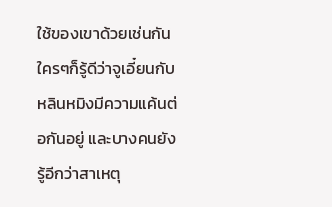ใช้ของเขาด้วยเช่นกัน
ใครๆก็รู้ดีว่าจูเอี๋ยนกับหลินหมิงมีความแค้นต่อกันอยู่ และบางคนยัง
รู้อีกว่าสาเหตุ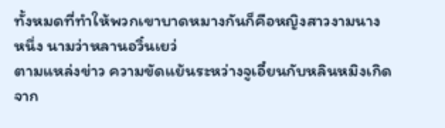ทั้งหมดที่ทำให้พวกเขาบาดหมางกันก็คือหญิงสาวงามนาง
หนึ่ง นามว่าหลานอวิ๋นเยว่
ตามแหล่งข่าว ความขัดแย้นระหว่างจูเอี๋ยนกับหลินหมิงเกิดจาก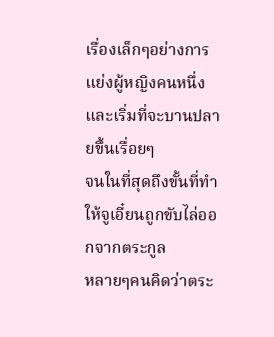เรื่องเล็กๆอย่างการแย่งผู้หญิงคนหนึ่ง และเริ่มที่จะบานปลายขึ้นเรื่อยๆ
จนในที่สุดถึงขั้นที่ทำให้จูเอี๋ยนถูกขับไล่ออกจากตระกูล
หลายๆคนคิดว่าตระ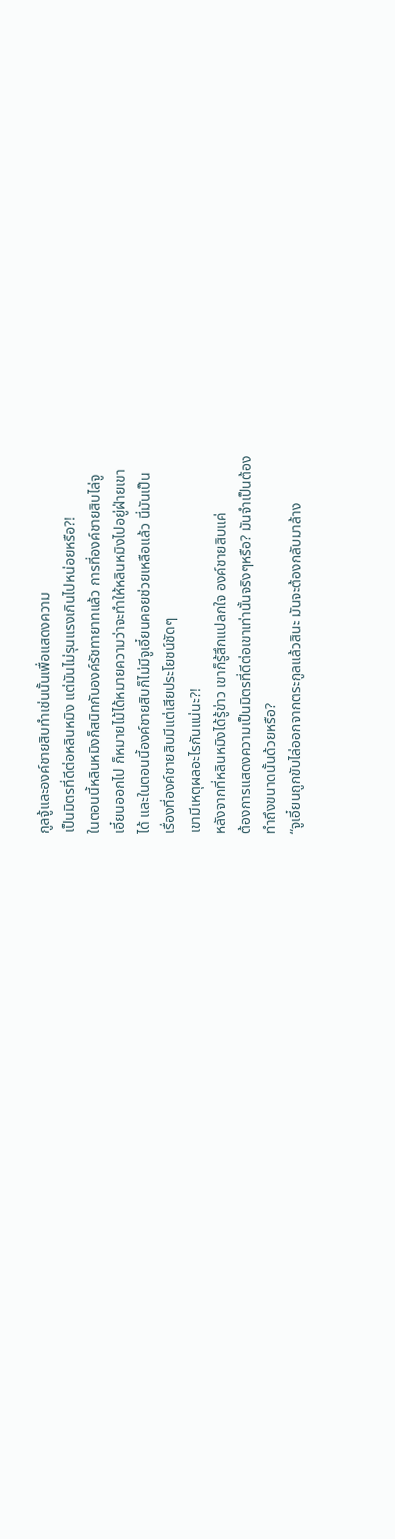กูลจู้และองค์ชายสิบทำเช่นนั้นเพื่อแสดงความ
เป็นมิตรที่ดีต่อหลินหมิง แต่มันไม่รุนแรงเกินไปหน่อยหรือ?!
ในตอนนี้หลินหมิงก็สนิทกับองค์รัชทายาทแล้ว การที่องค์ชายสิบไล่จู
เอี๋ยนออกไป ก็หมายไม้ได้หมายความว่าจะทำให้หลินหมิงไปอยู่ฝ่ายเขา
ได้ และในตอนนี้องค์ชายสิบก็ไม่มีจูเอี๋ยนคอยช่วยเหลือแล้ว นี่มันเป็น
เรื่องที่องค์ชายสิบมีแต่เสียประโยชน์ชัดๆ
เขามีเหตุผลอะไรกันแน่นะ?!
หลังจากที่หลินหมิงได้รู้ข่าว เขาก็รู้สึกแปลกใจ องค์ชายสิบแค่
ต้องการแสดงความเป็นมิตรที่ดีต่อเขาเท่านั้นจริงๆหรือ? มันจำเป็นต้อง
ทำถึงขนาดนั้นด้วยหรือ?
“จูเอี๋ยนถูกขับไล่ออกจากตระกูลแล้วสินะ มันจะต้องกลับมาล้าง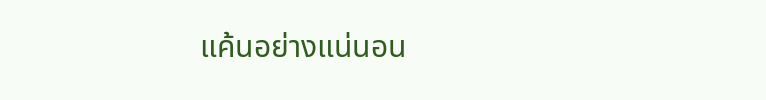แค้นอย่างแน่นอน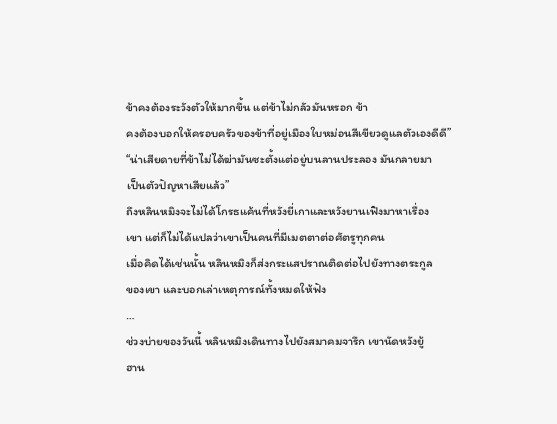ข้าคงต้องระวังตัวให้มากขึ้น แต่ข้าไม่กลัวมันหรอก ข้า
คงต้องบอกให้ครอบครัวของข้าที่อยู่เมืองใบหม่อนสีเขียวดูแลตัวเองดีดี”
“น่าเสียดายที่ข้าไม่ได้ฆ่ามันซะตั้งแต่อยู่บนลานประลอง มันกลายมา
เป็นตัวปัญหาเสียแล้ว”
ถึงหลินหมิงจะไม่ได้โกรธแค้นที่หวังยี่เกาและหวังยานเฟิงมาหาเรื่อง
เขา แต่ก็ไม่ได้แปลว่าเขาเป็นคนที่มีเมตตาต่อศัตรูทุกคน
เมื่อคิดได้เช่นนั้น หลินหมิงก็ส่งกระแสปราณติดต่อไปยังทางตระกูล
ของเขา และบอกเล่าเหตุการณ์ทั้งหมดให้ฟัง
…
ช่วงบ่ายของวันนี้ หลินหมิงเดินทางไปยังสมาคมจารึก เขานัดหวังยู้
ฮาน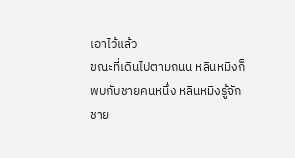เอาไว้แล้ว
ขณะที่เดินไปตามถนน หลินหมิงก็พบกับชายคนหนึ่ง หลินหมิงรู้จัก
ชาย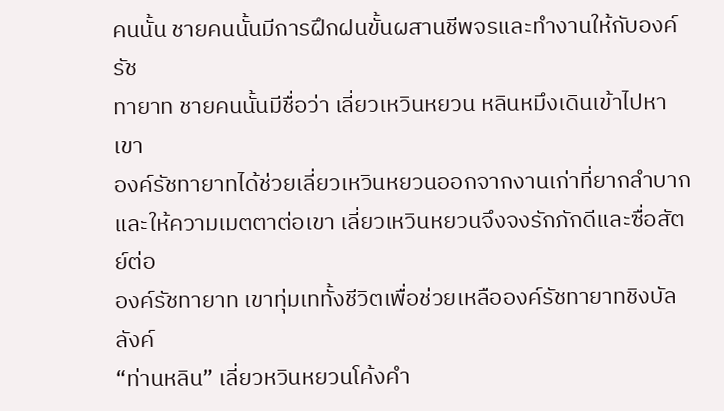คนนั้น ชายคนนั้นมีการฝึกฝนขั้นผสานชีพจรและทำงานให้กับองค์รัช
ทายาท ชายคนนั้นมีชื่อว่า เลี่ยวเหวินหยวน หลินหมึงเดินเข้าไปหาเขา
องค์รัชทายาทได้ช่วยเลี่ยวเหวินหยวนออกจากงานเก่าที่ยากลำบาก
และให้ความเมตตาต่อเขา เลี่ยวเหวินหยวนจึงจงรักภักดีและซื่อสัตย์ต่อ
องค์รัชทายาท เขาทุ่มเททั้งชีวิตเพื่อช่วยเหลือองค์รัชทายาทชิงบัลลังค์
“ท่านหลิน” เลี่ยวหวินหยวนโค้งคำ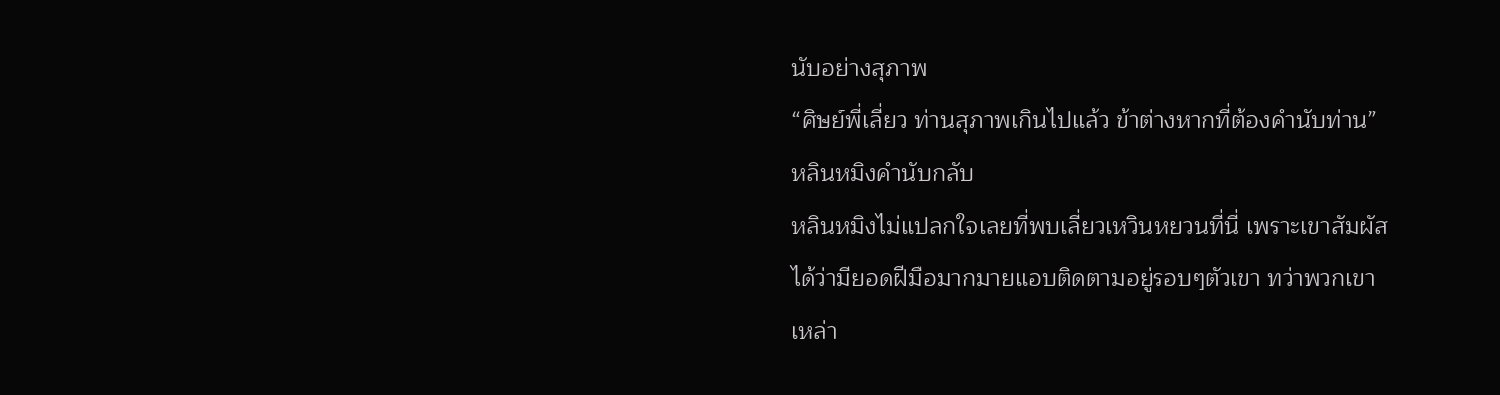นับอย่างสุภาพ
“ศิษย์พี่เลี่ยว ท่านสุภาพเกินไปแล้ว ข้าต่างหากที่ต้องคำนับท่าน”
หลินหมิงคำนับกลับ
หลินหมิงไม่แปลกใจเลยที่พบเลี่ยวเหวินหยวนที่นี่ เพราะเขาสัมผัส
ได้ว่ามียอดฝีมือมากมายแอบติดตามอยู่รอบๆตัวเขา ทว่าพวกเขา
เหล่า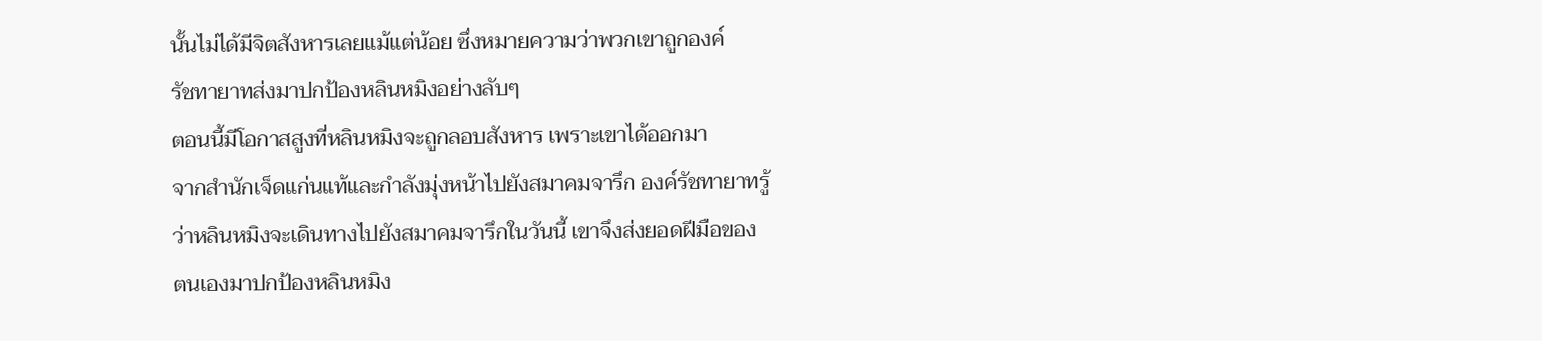นั้นไม่ได้มีจิตสังหารเลยแม้แต่น้อย ซึ่งหมายความว่าพวกเขาถูกองค์
รัชทายาทส่งมาปกป้องหลินหมิงอย่างลับๆ
ตอนนี้มีโอกาสสูงที่หลินหมิงจะถูกลอบสังหาร เพราะเขาได้ออกมา
จากสำนักเจ็ดแก่นแท้และกำลังมุ่งหน้าไปยังสมาคมจารึก องค์รัชทายาทรู้
ว่าหลินหมิงจะเดินทางไปยังสมาคมจารึกในวันนี้ เขาจึงส่งยอดฝีมือของ
ตนเองมาปกป้องหลินหมิง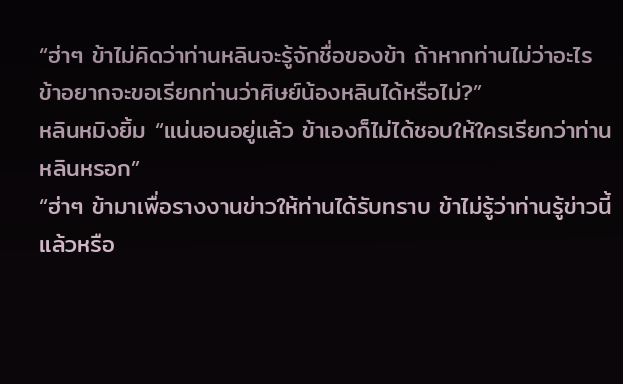“ฮ่าๆ ข้าไม่คิดว่าท่านหลินจะรู้จักชื่อของข้า ถ้าหากท่านไม่ว่าอะไร
ข้าอยากจะขอเรียกท่านว่าศิษย์น้องหลินได้หรือไม่?”
หลินหมิงยิ้ม “แน่นอนอยู่แล้ว ข้าเองก็ไม่ได้ชอบให้ใครเรียกว่าท่าน
หลินหรอก”
“ฮ่าๆ ข้ามาเพื่อรางงานข่าวให้ท่านได้รับทราบ ข้าไม่รู้ว่าท่านรู้ข่าวนี้
แล้วหรือ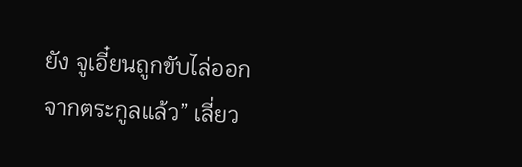ยัง จูเอี๋ยนถูกขับไล่ออกจากตระกูลแล้ว” เลี่ยว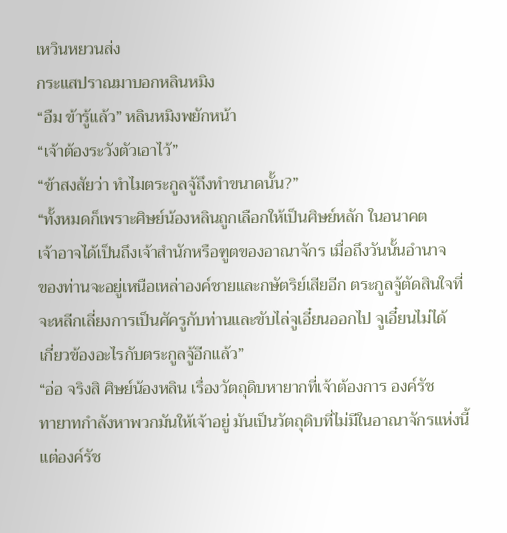เหวินหยวนส่ง
กระแสปราณมาบอกหลินหมิง
“อืม ข้ารู้แล้ว” หลินหมิงพยักหน้า
“เจ้าต้องระวังตัวเอาไว้”
“ข้าสงสัยว่า ทำไมตระกูลจู้ถึงทำขนาดนั้น?”
“ทั้งหมดก็เพราะศิษย์น้องหลินถูกเลือกให้เป็นศิษย์หลัก ในอนาคต
เจ้าอาจได้เป็นถึงเจ้าสำนักหรือฑูตของอาณาจักร เมื่อถึงวันนั้นอำนาจ
ของท่านจะอยู่เหนือเหล่าองค์ชายและกษัตริย์เสียอีก ตระกูลจู้ตัดสินใจที่
จะหลีกเลี่ยงการเป็นศัครูกับท่านและขับไล่จูเอี๋ยนออกไป จูเอี๋ยนไม่ได้
เกี่ยวข้องอะไรกับตระกูลจู้อีกแล้ว”
“อ่อ จริงสิ ศิษย์น้องหลิน เรื่องวัตถุดิบหายากที่เจ้าต้องการ องค์รัช
ทายาทกำลังหาพวกมันให้เจ้าอยู่ มันเป็นวัตถุดิบที่ไม่มีในอาณาจักรแห่งนี้
แต่องค์รัช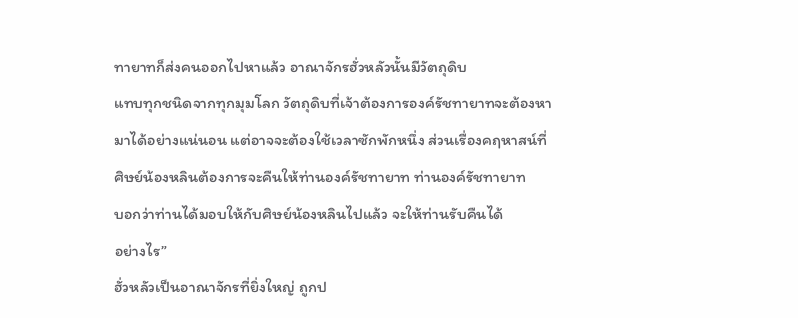ทายาทก็ส่งคนออกไปหาแล้ว อาณาจักรฮั่วหลัวนั้นมีวัตถุดิบ
แทบทุกชนิดจากทุกมุมโลก วัตถุดิบที่เจ้าต้องการองค์รัชทายาทจะต้องหา
มาได้อย่างแน่นอน แต่อาจจะต้องใช้เวลาซักพักหนึ่ง ส่วนเรื่องคฤหาสน์ที่
ศิษย์น้องหลินต้องการจะคืนให้ท่านองค์รัชทายาท ท่านองค์รัชทายาท
บอกว่าท่านได้มอบให้กับศิษย์น้องหลินไปแล้ว จะให้ท่านรับคืนได้
อย่างไร”
ฮั่วหลัวเป็นอาณาจักรที่ยิ่งใหญ่ ถูกป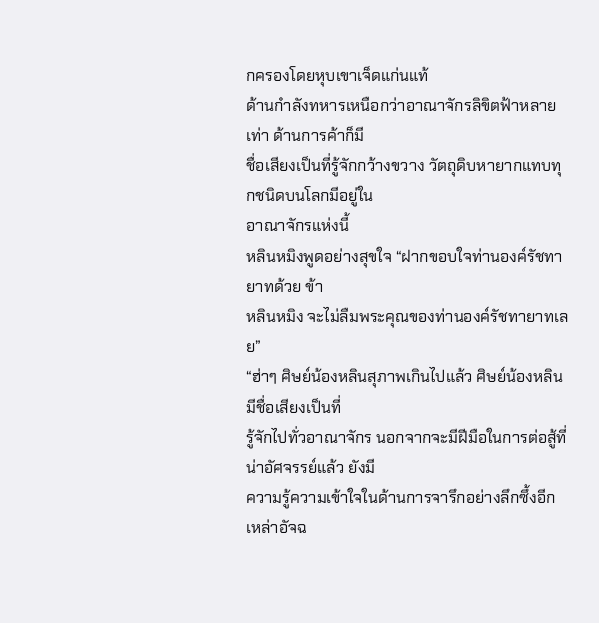กครองโดยหุบเขาเจ็ดแก่นแท้
ด้านกำลังทหารเหนือกว่าอาณาจักรลิขิตฟ้าหลายเท่า ด้านการค้าก็มี
ชื่อเสียงเป็นที่รู้จักกว้างขวาง วัตถุดิบหายากแทบทุกชนิดบนโลกมีอยู่ใน
อาณาจักรแห่งนี้
หลินหมิงพูดอย่างสุขใจ “ฝากขอบใจท่านองค์รัชทายาทด้วย ข้า
หลินหมิง จะไม่ลืมพระคุณของท่านองค์รัชทายาทเลย”
“ฮ่าๆ ศิษย์น้องหลินสุภาพเกินไปแล้ว ศิษย์น้องหลินมีชื่อเสียงเป็นที่
รู้จักไปทั่วอาณาจักร นอกจากจะมีฝีมือในการต่อสู้ที่น่าอัศจรรย์แล้ว ยังมี
ความรู้ความเข้าใจในด้านการจารึกอย่างลึกซึ้งอีก เหล่าอัจฉ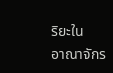ริยะใน
อาณาจักร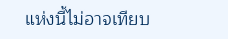แห่งนี้ไม่อาจเทียบ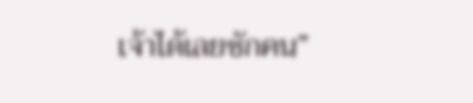เจ้าได้เลยซักคน”